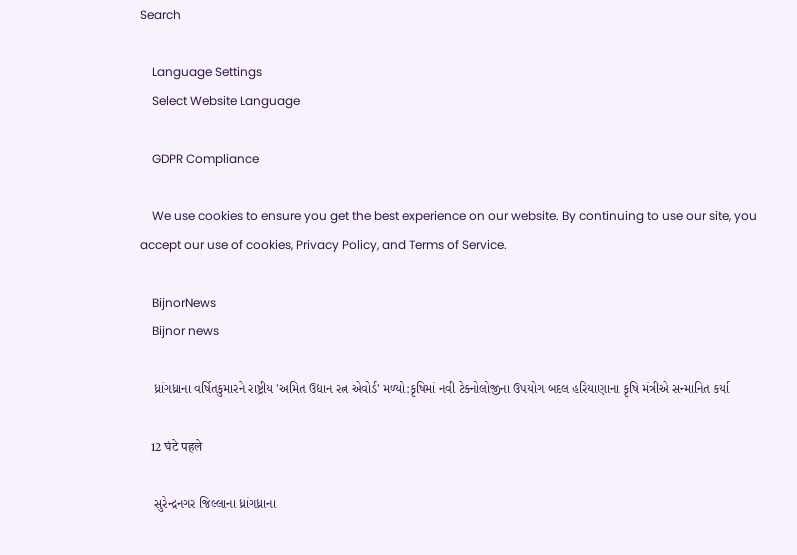Search

    Language Settings
    Select Website Language

    GDPR Compliance

    We use cookies to ensure you get the best experience on our website. By continuing to use our site, you accept our use of cookies, Privacy Policy, and Terms of Service.

    BijnorNews
    Bijnor news

    ધ્રાંગધ્રાના વર્ષિતકુમારને રાષ્ટ્રીય 'અમિત ઉદ્યાન રત્ન એવોર્ડ' મળ્યો:કૃષિમાં નવી ટેક્નોલોજીના ઉપયોગ બદલ હરિયાણાના કૃષિ મંત્રીએ સન્માનિત કર્યા

    12 घंटे पहले

    સુરેન્દ્રનગર જિલ્લાના ધ્રાંગધ્રાના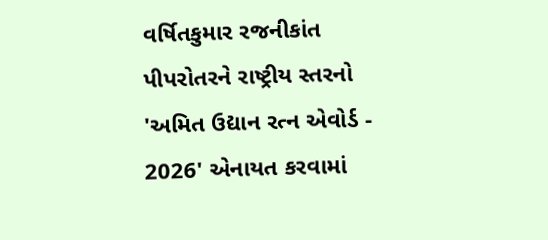વર્ષિતકુમાર રજનીકાંત પીપરોતરને રાષ્ટ્રીય સ્તરનો 'અમિત ઉદ્યાન રત્ન એવોર્ડ - 2026' એનાયત કરવામાં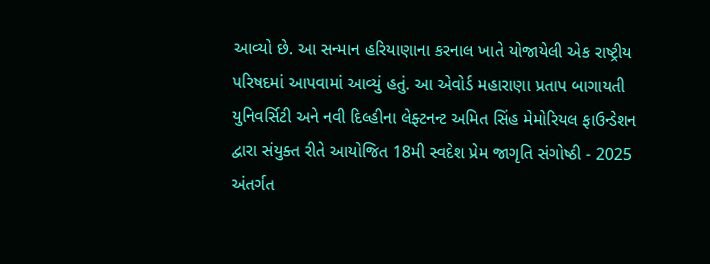આવ્યો છે. આ સન્માન હરિયાણાના કરનાલ ખાતે યોજાયેલી એક રાષ્ટ્રીય પરિષદમાં આપવામાં આવ્યું હતું. આ એવોર્ડ મહારાણા પ્રતાપ બાગાયતી યુનિવર્સિટી અને નવી દિલ્હીના લેફ્ટનન્ટ અમિત સિંહ મેમોરિયલ ફાઉન્ડેશન દ્વારા સંયુક્ત રીતે આયોજિત 18મી સ્વદેશ પ્રેમ જાગૃતિ સંગોષ્ઠી - 2025 અંતર્ગત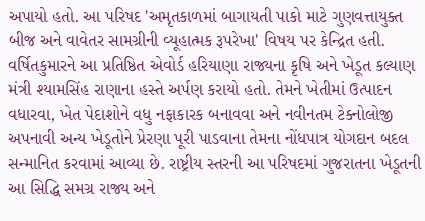અપાયો હતો. આ પરિષદ 'અમૃતકાળમાં બાગાયતી પાકો માટે ગુણવત્તાયુક્ત બીજ અને વાવેતર સામગ્રીની વ્યૂહાત્મક રૂપરેખા' વિષય પર કેન્દ્રિત હતી. વર્ષિતકુમારને આ પ્રતિષ્ઠિત એવોર્ડ હરિયાણા રાજ્યના કૃષિ અને ખેડૂત કલ્યાણ મંત્રી શ્યામસિંહ રાણાના હસ્તે અર્પણ કરાયો હતો. તેમને ખેતીમાં ઉત્પાદન વધારવા, ખેત પેદાશોને વધુ નફાકારક બનાવવા અને નવીનતમ ટેક્નોલોજી અપનાવી અન્ય ખેડૂતોને પ્રેરણા પૂરી પાડવાના તેમના નોંધપાત્ર યોગદાન બદલ સન્માનિત કરવામાં આવ્યા છે. રાષ્ટ્રીય સ્તરની આ પરિષદમાં ગુજરાતના ખેડૂતની આ સિદ્ધિ સમગ્ર રાજ્ય અને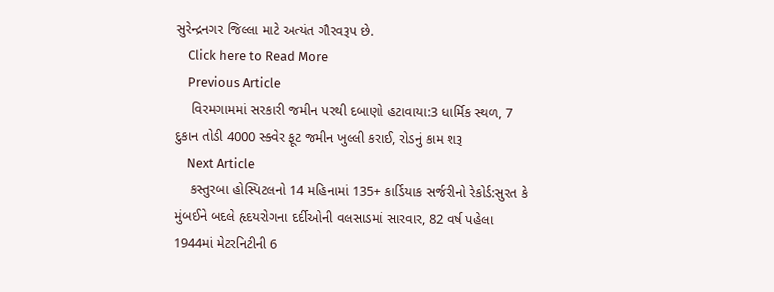સુરેન્દ્રનગર જિલ્લા માટે અત્યંત ગૌરવરૂપ છે.
    Click here to Read More
    Previous Article
    વિરમગામમાં સરકારી જમીન પરથી દબાણો હટાવાયા:3 ધાર્મિક સ્થળ, 7 દુકાન તોડી 4000 સ્ક્વેર ફૂટ જમીન ખુલ્લી કરાઈ, રોડનું કામ શરૂ
    Next Article
    કસ્તુરબા હોસ્પિટલનો 14 મહિનામાં 135+ કાર્ડિયાક સર્જરીનો રેકોર્ડ:સુરત કે મુંબઈને બદલે હૃદયરોગના દર્દીઓની વલસાડમાં સારવાર, 82 વર્ષ પહેલા 1944માં મેટરનિટીની 6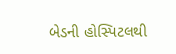બેડની હોસ્પિટલથી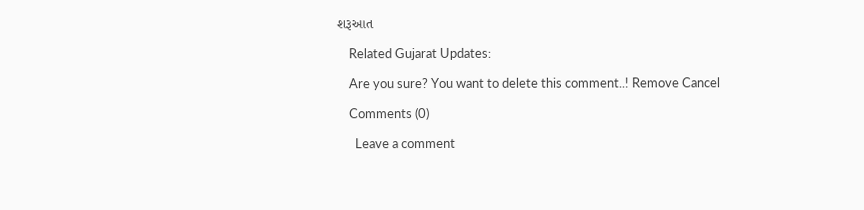શરૂઆત

    Related Gujarat Updates:

    Are you sure? You want to delete this comment..! Remove Cancel

    Comments (0)

      Leave a comment